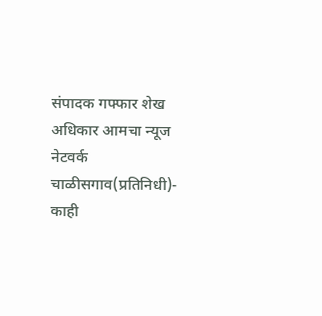संपादक गफ्फार शेख
अधिकार आमचा न्यूज नेटवर्क
चाळीसगाव(प्रतिनिधी)- काही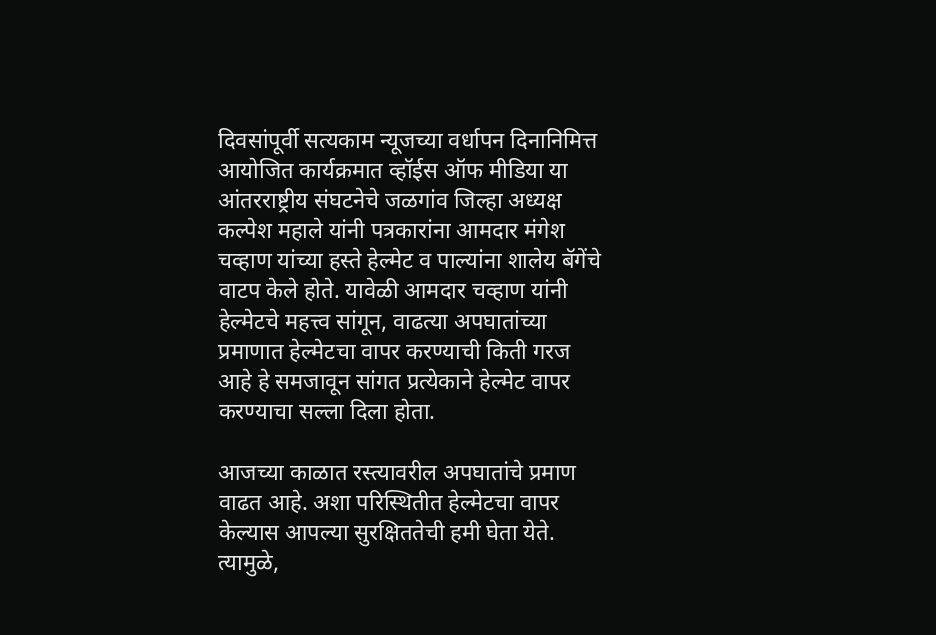दिवसांपूर्वी सत्यकाम न्यूजच्या वर्धापन दिनानिमित्त आयोजित कार्यक्रमात व्हॉईस ऑफ मीडिया या आंतरराष्ट्रीय संघटनेचे जळगांव जिल्हा अध्यक्ष कल्पेश महाले यांनी पत्रकारांना आमदार मंगेश चव्हाण यांच्या हस्ते हेल्मेट व पाल्यांना शालेय बॅगेंचे वाटप केले होते. यावेळी आमदार चव्हाण यांनी हेल्मेटचे महत्त्व सांगून, वाढत्या अपघातांच्या प्रमाणात हेल्मेटचा वापर करण्याची किती गरज आहे हे समजावून सांगत प्रत्येकाने हेल्मेट वापर करण्याचा सल्ला दिला होता.

आजच्या काळात रस्त्यावरील अपघातांचे प्रमाण वाढत आहे. अशा परिस्थितीत हेल्मेटचा वापर केल्यास आपल्या सुरक्षिततेची हमी घेता येते. त्यामुळे,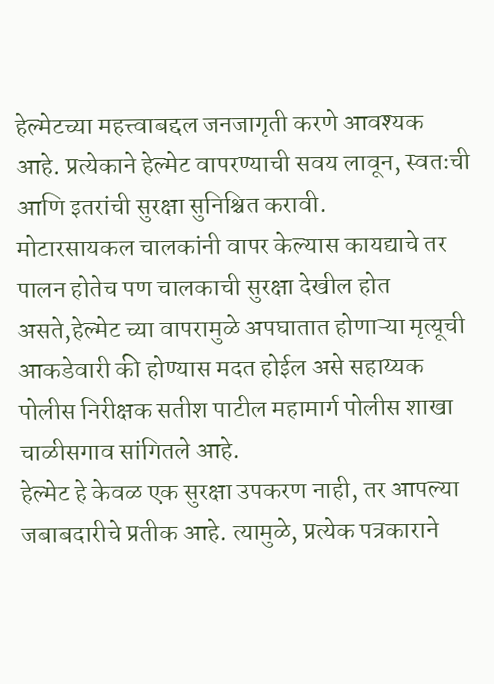हेल्मेटच्या महत्त्वाबद्दल जनजागृती करणे आवश्यक आहे. प्रत्येकाने हेल्मेट वापरण्याची सवय लावून, स्वतःची आणि इतरांची सुरक्षा सुनिश्चित करावी.
मोटारसायकल चालकांनी वापर केल्यास कायद्याचे तर पालन होतेच पण चालकाची सुरक्षा देखील होत असते,हेल्मेट च्या वापरामुळे अपघातात होणाऱ्या मृत्यूची आकडेवारी की होण्यास मदत होईल असे सहाय्यक पोलीस निरीक्षक सतीश पाटील महामार्ग पोलीस शाखा चाळीसगाव सांगितले आहे.
हेल्मेट हे केवळ एक सुरक्षा उपकरण नाही, तर आपल्या जबाबदारीचे प्रतीक आहे. त्यामुळे, प्रत्येक पत्रकाराने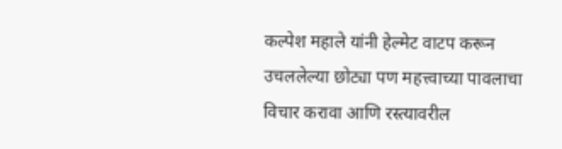कल्पेश महाले यांनी हेल्मेट वाटप करून उचललेल्या छोट्या पण महत्त्वाच्या पावलाचा विचार करावा आणि रस्त्यावरील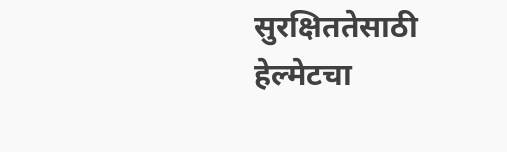सुरक्षिततेसाठी हेल्मेटचा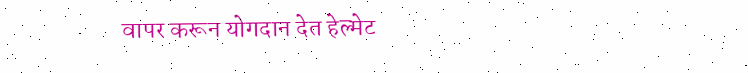वापर करून योगदान देत हेल्मेट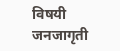विषयी जनजागृती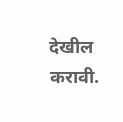देखील करावी.